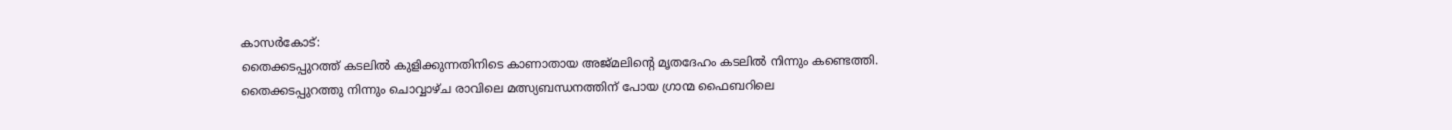കാസർകോട്:
തൈക്കടപ്പുറത്ത് കടലിൽ കുളിക്കുന്നതിനിടെ കാണാതായ അജ്മലിന്റെ മൃതദേഹം കടലിൽ നിന്നും കണ്ടെത്തി. തൈക്കടപ്പുറത്തു നിന്നും ചൊവ്വാഴ്ച രാവിലെ മത്സ്യബന്ധനത്തിന് പോയ ഗ്രാന്മ ഫൈബറിലെ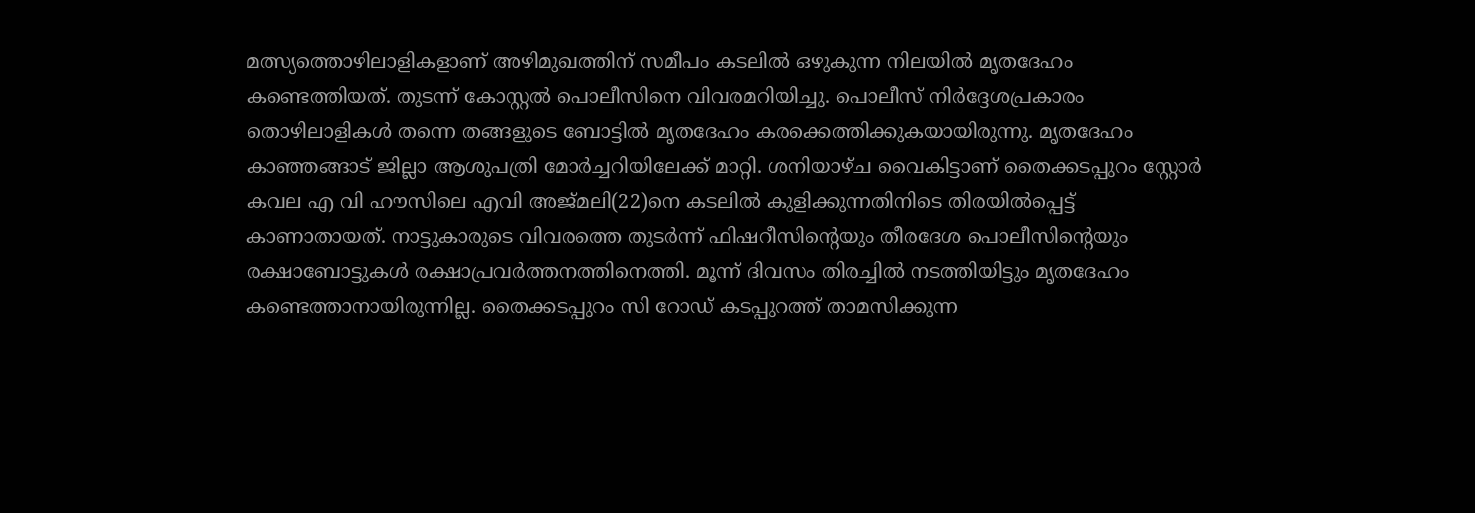മത്സ്യത്തൊഴിലാളികളാണ് അഴിമുഖത്തിന് സമീപം കടലിൽ ഒഴുകുന്ന നിലയിൽ മൃതദേഹം കണ്ടെത്തിയത്. തുടന്ന് കോസ്റ്റൽ പൊലീസിനെ വിവരമറിയിച്ചു. പൊലീസ് നിർദ്ദേശപ്രകാരം തൊഴിലാളികൾ തന്നെ തങ്ങളുടെ ബോട്ടിൽ മൃതദേഹം കരക്കെത്തിക്കുകയായിരുന്നു. മൃതദേഹം കാഞ്ഞങ്ങാട് ജില്ലാ ആശുപത്രി മോർച്ചറിയിലേക്ക് മാറ്റി. ശനിയാഴ്ച വൈകിട്ടാണ് തൈക്കടപ്പുറം സ്റ്റോർ കവല എ വി ഹൗസിലെ എവി അജ്മലി(22)നെ കടലിൽ കുളിക്കുന്നതിനിടെ തിരയിൽപ്പെട്ട് കാണാതായത്. നാട്ടുകാരുടെ വിവരത്തെ തുടർന്ന് ഫിഷറീസിന്റെയും തീരദേശ പൊലീസിന്റെയും രക്ഷാബോട്ടുകൾ രക്ഷാപ്രവർത്തനത്തിനെത്തി. മൂന്ന് ദിവസം തിരച്ചിൽ നടത്തിയിട്ടും മൃതദേഹം കണ്ടെത്താനായിരുന്നില്ല. തൈക്കടപ്പുറം സി റോഡ് കടപ്പുറത്ത് താമസിക്കുന്ന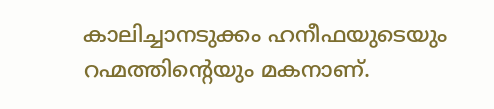കാലിച്ചാനടുക്കം ഹനീഫയുടെയും റഹ്മത്തിൻ്റെയും മകനാണ്.